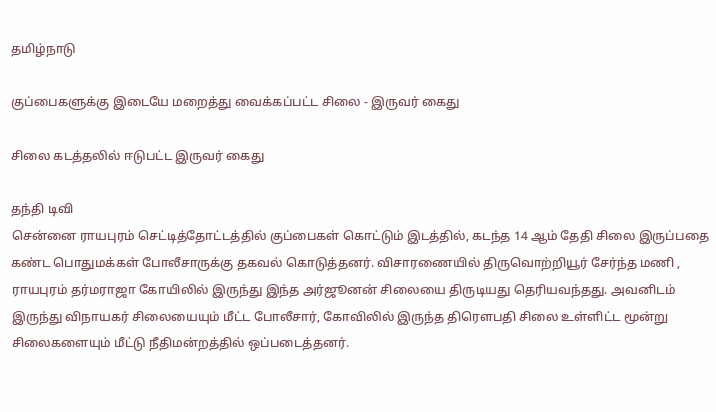தமிழ்நாடு

குப்பைகளுக்கு இடையே மறைத்து வைக்கப்பட்ட சிலை - இருவர் கைது

சிலை கடத்தலில் ஈடுபட்ட இருவர் கைது

தந்தி டிவி
சென்னை ராயபுரம் செட்டித்தோட்டத்தில் குப்பைகள் கொட்டும் இடத்தில், கடந்த 14 ஆம் தேதி சிலை இருப்பதை கண்ட பொதுமக்கள் போலீசாருக்கு தகவல் கொடுத்தனர். விசாரணையில் திருவொற்றியூர் சேர்ந்த மணி , ராயபுரம் தர்மராஜா கோயிலில் இருந்து இந்த அர்ஜூனன் சிலையை திருடியது தெரியவந்தது. அவனிடம் இருந்து விநாயகர் சிலையையும் மீட்ட போலீசார், கோவிலில் இருந்த திரெளபதி சிலை உள்ளிட்ட மூன்று சிலைகளையும் மீட்டு நீதிமன்றத்தில் ஒப்படைத்தனர்.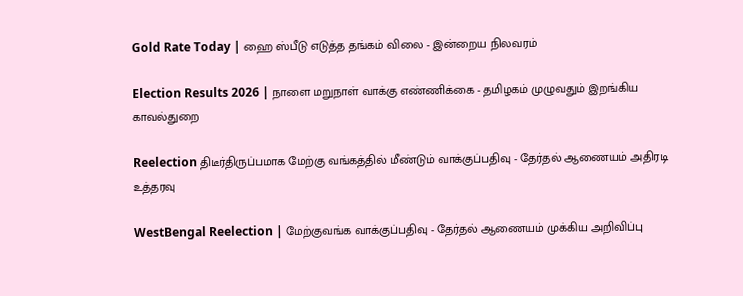Gold Rate Today | ஹை ஸ்பீடு எடுத்த தங்கம் விலை - இன்றைய நிலவரம்

Election Results 2026 | நாளை மறுநாள் வாக்கு எண்ணிக்கை - தமிழகம் முழுவதும் இறங்கிய காவல்துறை

Reelection திடீர்திருப்பமாக மேற்கு வங்கத்தில் மீண்டும் வாக்குப்பதிவு - தேர்தல் ஆணையம் அதிரடி உத்தரவு

WestBengal Reelection | மேற்குவங்க வாக்குப்பதிவு - தேர்தல் ஆணையம் முக்கிய அறிவிப்பு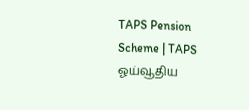TAPS Pension Scheme | TAPS ஓய்வூதிய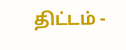திட்டம் -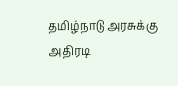தமிழ்நாடு அரசுக்கு அதிரடி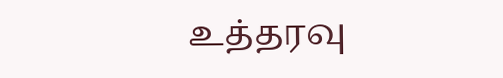உத்தரவு